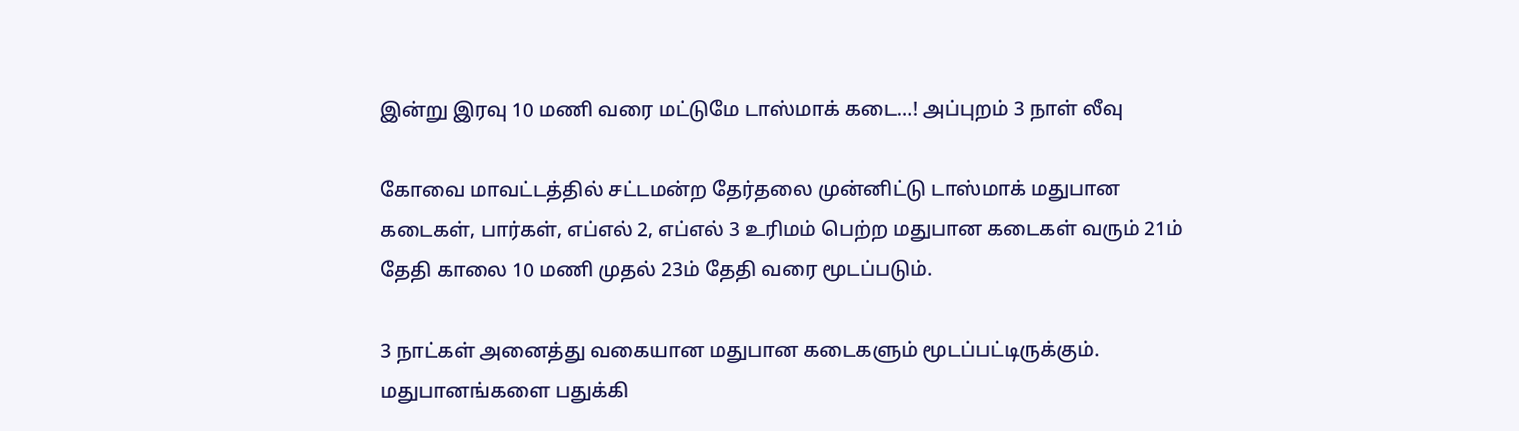இன்று இரவு 10 மணி வரை மட்டுமே டாஸ்மாக் கடை…! அப்புறம் 3 நாள் லீவு

கோவை மாவட்டத்தில் சட்டமன்ற தேர்தலை முன்னிட்டு டாஸ்மாக் மதுபான கடைகள், பார்கள், எப்எல் 2, எப்எல் 3 உரிமம் பெற்ற மதுபான கடைகள் வரும் 21ம் தேதி காலை 10 மணி முதல் 23ம் தேதி வரை மூடப்படும்.

3 நாட்கள் அனைத்து வகையான மதுபான கடைகளும் மூடப்பட்டிருக்கும். மதுபானங்களை பதுக்கி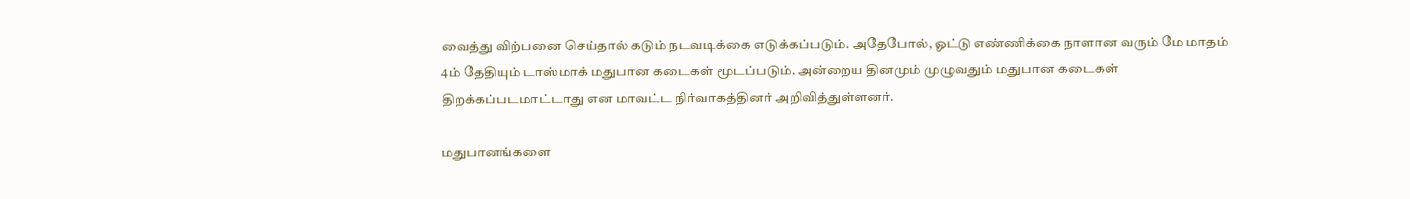வைத்து விற்பனை செய்தால் கடும் நடவடிக்கை எடுக்கப்படும். அதேபோல், ஓட்டு எண்ணிக்கை நாளான வரும் மே மாதம் 4ம் தேதியும் டாஸ்மாக் மதுபான கடைகள் மூடப்படும். அன்றைய தினமும் முழுவதும் மதுபான கடைகள் திறக்கப்படமாட்டாது என மாவட்ட நிர்வாகத்தினர் அறிவித்துள்ளனர்.

மதுபானங்களை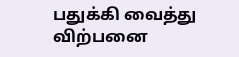பதுக்கி வைத்து விற்பனை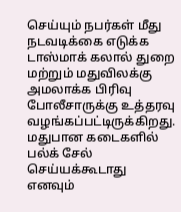செய்யும் நபர்கள் மீது நடவடிக்கை எடுக்க டாஸ்மாக் கலால் துறை மற்றும் மதுவிலக்கு அமலாக்க பிரிவு போலீசாருக்கு உத்தரவு வழங்கப்பட்டிருக்கிறது. மதுபான கடைகளில் பல்க் சேல் செய்யக்கூடாது எனவும்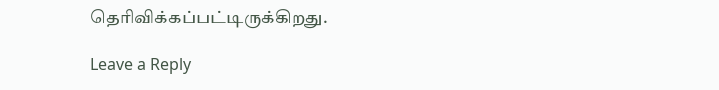தெரிவிக்கப்பட்டிருக்கிறது.

Leave a Reply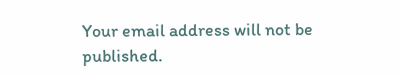Your email address will not be published.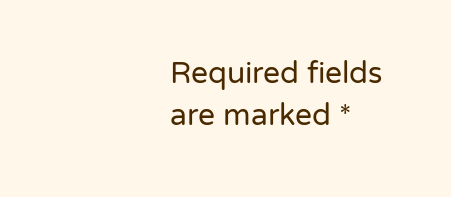Required fields are marked *